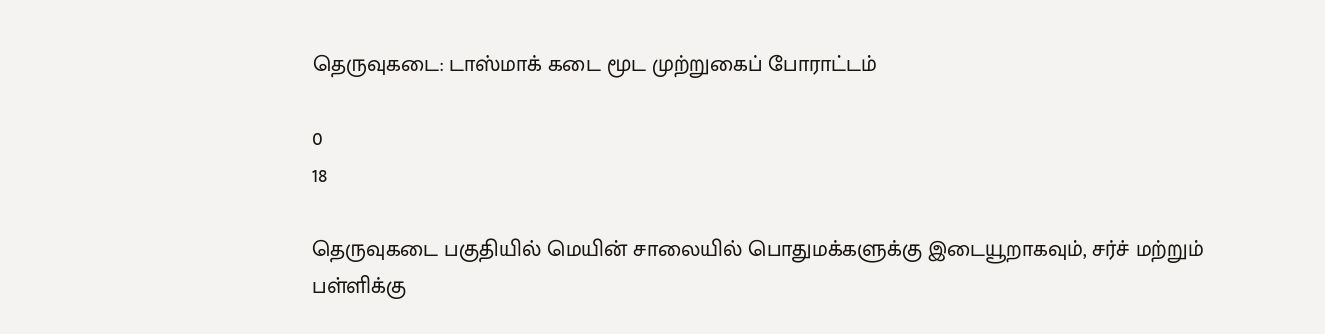தெருவுகடை: டாஸ்மாக் கடை மூட முற்றுகைப் போராட்டம்

0
18

தெருவுகடை பகுதியில் மெயின் சாலையில் பொதுமக்களுக்கு இடையூறாகவும், சர்ச் மற்றும் பள்ளிக்கு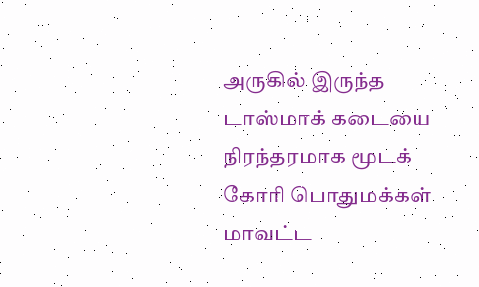அருகில் இருந்த டாஸ்மாக் கடையை நிரந்தரமாக மூடக் கோரி பொதுமக்கள் மாவட்ட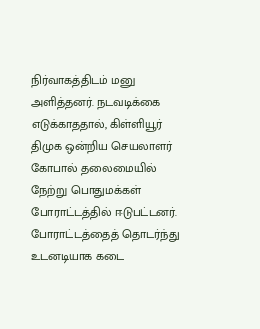நிர்வாகத்திடம் மனு அளித்தனர். நடவடிக்கை எடுக்காததால், கிள்ளியூர் திமுக ஒன்றிய செயலாளர் கோபால் தலைமையில் நேற்று பொதுமக்கள் போராட்டத்தில் ஈடுபட்டனர். போராட்டத்தைத் தொடர்ந்து உடனடியாக கடை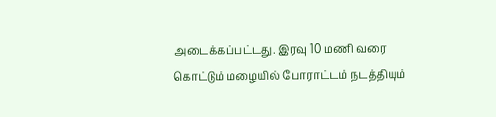அடைக்கப்பட்டது. இரவு 10 மணி வரை கொட்டும் மழையில் போராட்டம் நடத்தியும்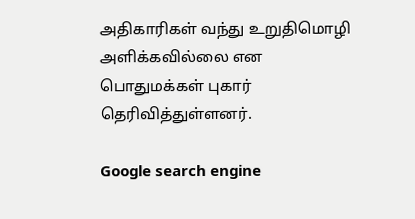அதிகாரிகள் வந்து உறுதிமொழி அளிக்கவில்லை என பொதுமக்கள் புகார் தெரிவித்துள்ளனர்.

Google search engine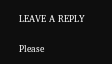LEAVE A REPLY

Please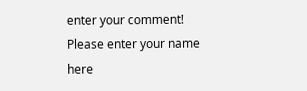enter your comment!
Please enter your name here